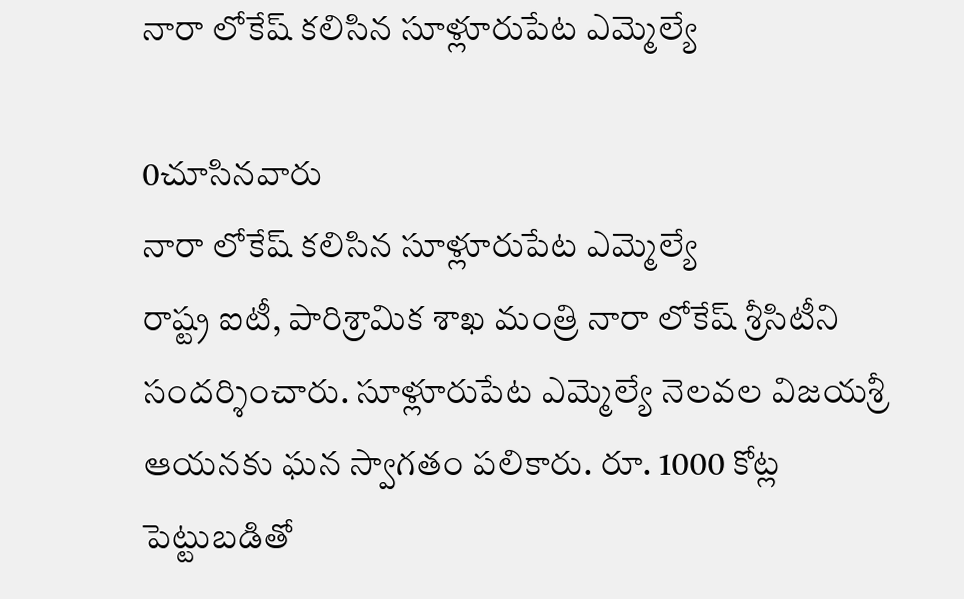నారా లోకేష్ కలిసిన సూళ్లూరుపేట ఎమ్మెల్యే

0చూసినవారు
నారా లోకేష్ కలిసిన సూళ్లూరుపేట ఎమ్మెల్యే
రాష్ట్ర ఐటీ, పారిశ్రామిక శాఖ మంత్రి నారా లోకేష్ శ్రీసిటీని సందర్శించారు. సూళ్లూరుపేట ఎమ్మెల్యే నెలవల విజయశ్రీ ఆయనకు ఘన స్వాగతం పలికారు. రూ. 1000 కోట్ల పెట్టుబడితో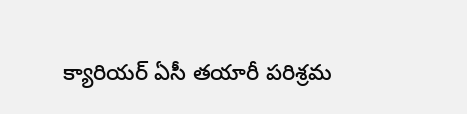క్యారియర్ ఏసీ తయారీ పరిశ్రమ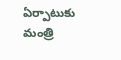ఏర్పాటుకు మంత్రి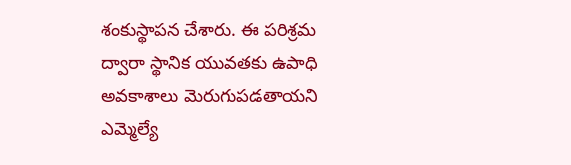శంకుస్థాపన చేశారు. ఈ పరిశ్రమ ద్వారా స్థానిక యువతకు ఉపాధి అవకాశాలు మెరుగుపడతాయని ఎమ్మెల్యే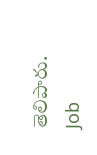తెలిపారు.
Job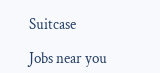Suitcase

Jobs near you